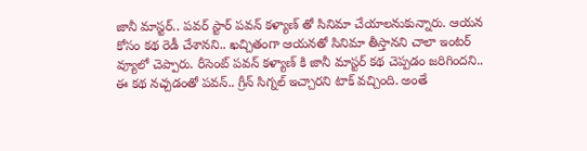జానీ మాస్టర్.. పవర్ స్టార్ పవన్ కళ్యాణ్ తో సినిమా చేయాలనుకున్నారు. ఆయన కోసం కథ రెడీ చేశానని.. ఖచ్చితంగా ఆయనతో సినిమా తీస్తానని చాలా ఇంటర్ వ్యూలో చెప్పారు. రీసెంట్ పవన్ కళ్యాణ్ కి జానీ మాస్టర్ కథ చెప్పడం జరిగిందని.. ఈ కథ నచ్చడంతో పవన్.. గ్రీన్ సిగ్నల్ ఇచ్చారని టాక్ వచ్చింది. అంతే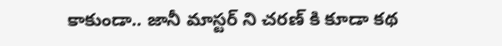కాకుండా.. జానీ మాస్టర్ ని చరణ్ కి కూడా కథ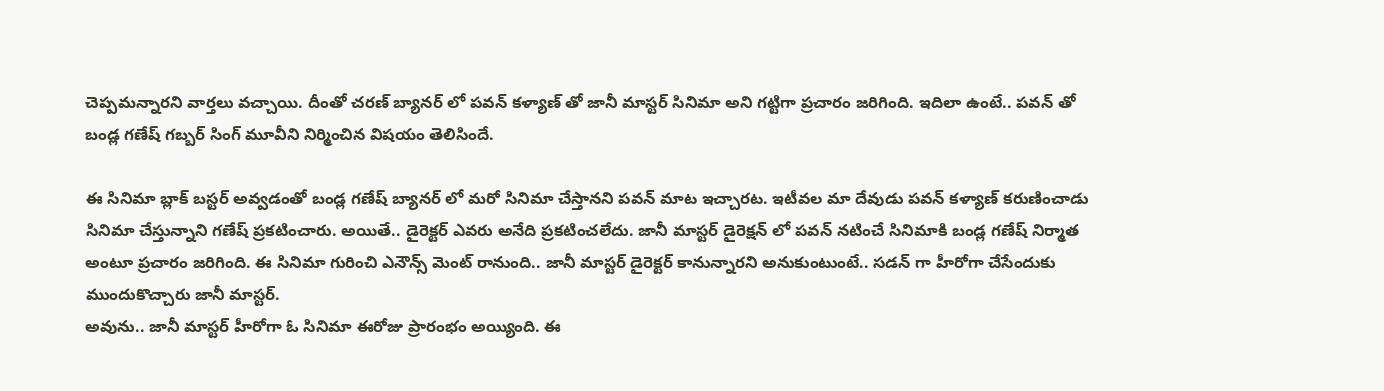చెప్పమన్నారని వార్తలు వచ్చాయి. దీంతో చరణ్ బ్యానర్ లో పవన్ కళ్యాణ్ తో జానీ మాస్టర్ సినిమా అని గట్టిగా ప్రచారం జరిగింది. ఇదిలా ఉంటే.. పవన్ తో బండ్ల గణేష్ గబ్బర్ సింగ్ మూవీని నిర్మించిన విషయం తెలిసిందే.

ఈ సినిమా బ్లాక్ బస్టర్ అవ్వడంతో బండ్ల గణేష్ బ్యానర్ లో మరో సినిమా చేస్తానని పవన్ మాట ఇచ్చారట. ఇటీవల మా దేవుడు పవన్ కళ్యాణ్ కరుణించాడు సినిమా చేస్తున్నాని గణేష్ ప్రకటించారు. అయితే.. డైరెక్టర్ ఎవరు అనేది ప్రకటించలేదు. జానీ మాస్టర్ డైరెక్షన్ లో పవన్ నటించే సినిమాకి బండ్ల గణేష్ నిర్మాత అంటూ ప్రచారం జరిగింది. ఈ సినిమా గురించి ఎనౌన్స్ మెంట్ రానుంది.. జానీ మాస్టర్ డైరెక్టర్ కానున్నారని అనుకుంటుంటే.. సడన్ గా హీరోగా చేసేందుకు ముందుకొచ్చారు జానీ మాస్టర్.
అవును.. జానీ మాస్టర్ హీరోగా ఓ సినిమా ఈరోజు ప్రారంభం అయ్యింది. ఈ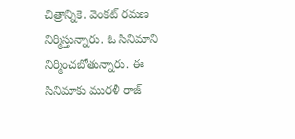చిత్రాన్నికె. వెంకట్ రమణ నిర్మిస్తున్నారు. ఓ సినిమాని నిర్మించబోతున్నారు. ఈ సినిమాకు మురళీ రాజ్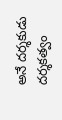అనే దర్శకుడు దర్శకత్వం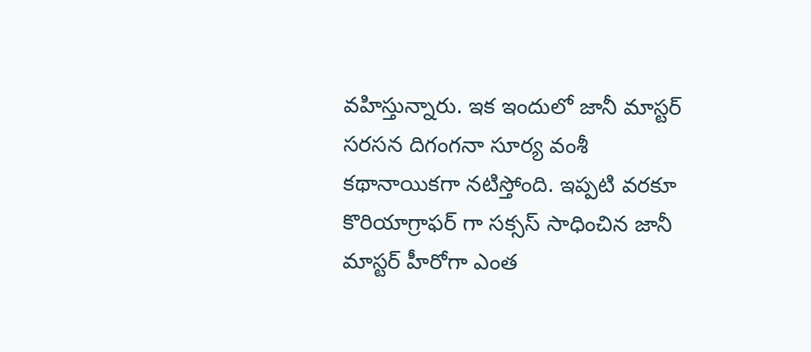వహిస్తున్నారు. ఇక ఇందులో జానీ మాస్టర్ సరసన దిగంగనా సూర్య వంశీ కథానాయికగా నటిస్తోంది. ఇప్పటి వరకూ కొరియాగ్రాఫర్ గా సక్సస్ సాధించిన జానీ మాస్టర్ హీరోగా ఎంత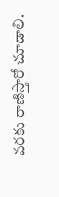వరకు రాణిస్తారో చూడాలి.